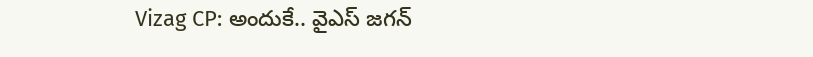Vizag CP: అందుకే.. వైఎస్ జగన్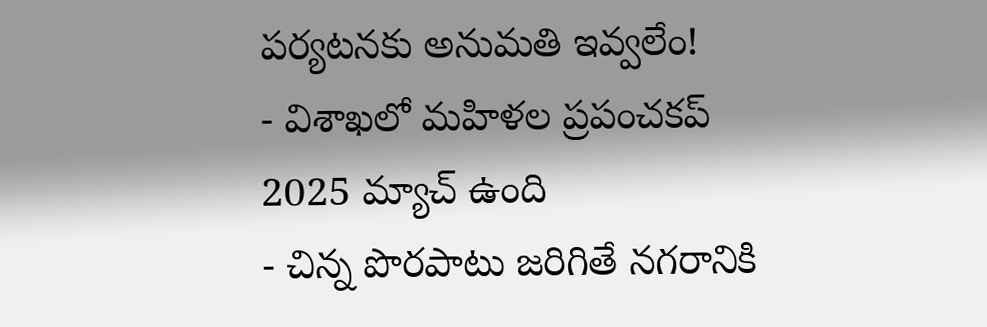పర్యటనకు అనుమతి ఇవ్వలేం!
- విశాఖలో మహిళల ప్రపంచకప్ 2025 మ్యాచ్ ఉంది
- చిన్న పొరపాటు జరిగితే నగరానికి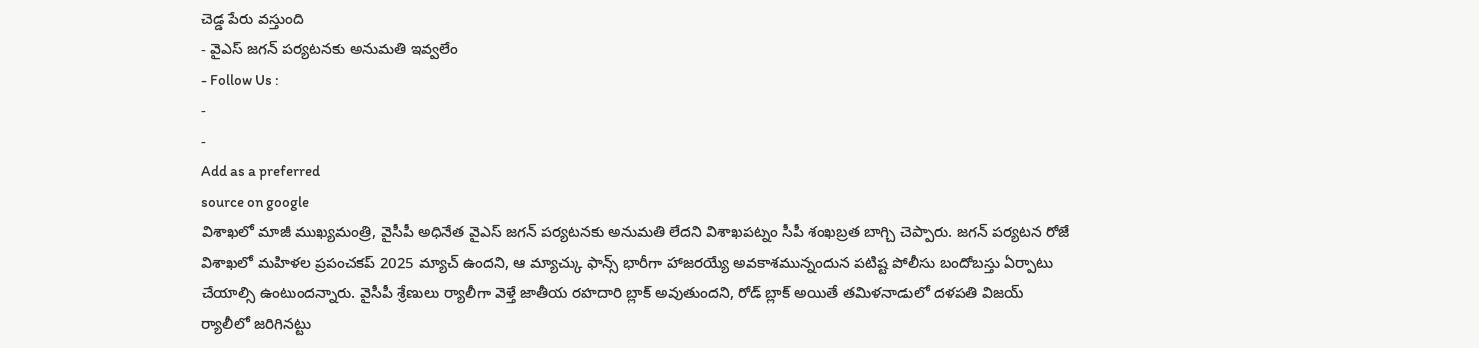చెడ్డ పేరు వస్తుంది
- వైఎస్ జగన్ పర్యటనకు అనుమతి ఇవ్వలేం
- Follow Us :
-
-
Add as a preferred
source on google
విశాఖలో మాజీ ముఖ్యమంత్రి, వైసీపీ అధినేత వైఎస్ జగన్ పర్యటనకు అనుమతి లేదని విశాఖపట్నం సీపీ శంఖబ్రత బాగ్చి చెప్పారు. జగన్ పర్యటన రోజే విశాఖలో మహిళల ప్రపంచకప్ 2025 మ్యాచ్ ఉందని, ఆ మ్యాచ్కు ఫాన్స్ భారీగా హాజరయ్యే అవకాశమున్నందున పటిష్ట పోలీసు బందోబస్తు ఏర్పాటు చేయాల్సి ఉంటుందన్నారు. వైసీపీ శ్రేణులు ర్యాలీగా వెళ్తే జాతీయ రహదారి బ్లాక్ అవుతుందని, రోడ్ బ్లాక్ అయితే తమిళనాడులో దళపతి విజయ్ ర్యాలీలో జరిగినట్టు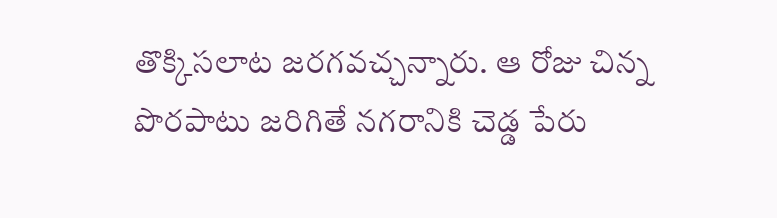తొక్కిసలాట జరగవచ్చన్నారు. ఆ రోజు చిన్న పొరపాటు జరిగితే నగరానికి చెడ్డ పేరు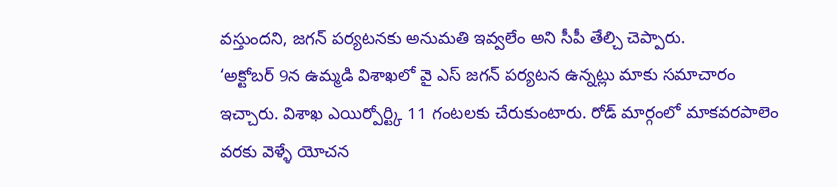వస్తుందని, జగన్ పర్యటనకు అనుమతి ఇవ్వలేం అని సీపీ తేల్చి చెప్పారు.
‘అక్టోబర్ 9న ఉమ్మడి విశాఖలో వై ఎస్ జగన్ పర్యటన ఉన్నట్లు మాకు సమాచారం ఇచ్చారు. విశాఖ ఎయిర్పోర్ట్కి 11 గంటలకు చేరుకుంటారు. రోడ్ మార్గంలో మాకవరపాలెం వరకు వెళ్ళే యోచన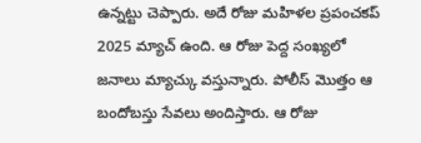ఉన్నట్టు చెప్పారు. అదే రోజు మహిళల ప్రపంచకప్ 2025 మ్యాచ్ ఉంది. ఆ రోజు పెద్ద సంఖ్యలో జనాలు మ్యాచ్కు వస్తున్నారు. పోలీస్ మొత్తం ఆ బందోబస్తు సేవలు అందిస్తారు. ఆ రోజు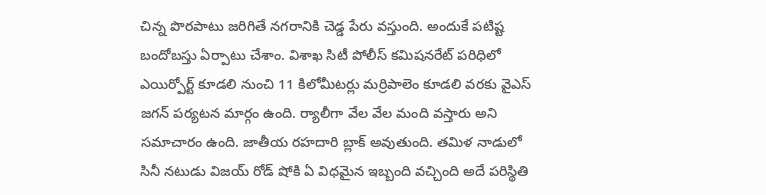చిన్న పొరపాటు జరిగితే నగరానికి చెడ్డ పేరు వస్తుంది. అందుకే పటిష్ట బందోబస్తు ఏర్పాటు చేశాం. విశాఖ సిటీ పోలీస్ కమిషనరేట్ పరిధిలో ఎయిర్పోర్ట్ కూడలి నుంచి 11 కిలోమీటర్లు మర్రిపాలెం కూడలి వరకు వైఎస్ జగన్ పర్యటన మార్గం ఉంది. ర్యాలీగా వేల వేల మంది వస్తారు అని సమాచారం ఉంది. జాతీయ రహదారి బ్లాక్ అవుతుంది. తమిళ నాడులో సినీ నటుడు విజయ్ రోడ్ షోకి ఏ విధమైన ఇబ్బంది వచ్చింది అదే పరిస్థితి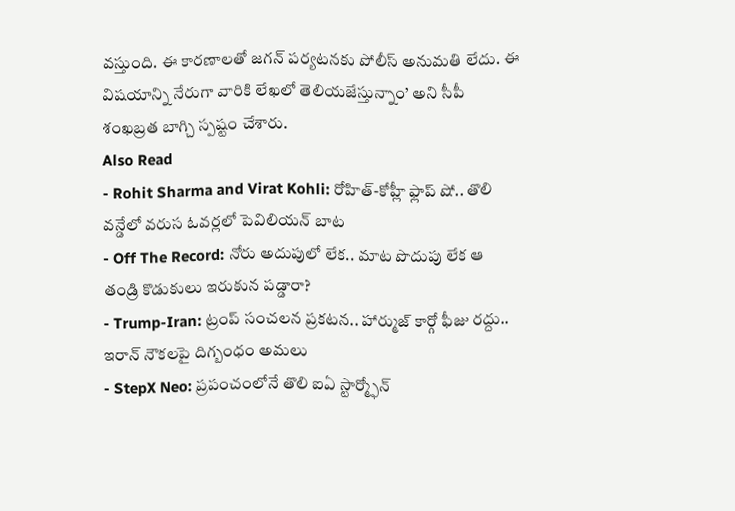వస్తుంది. ఈ కారణాలతో జగన్ పర్యటనకు పోలీస్ అనుమతి లేదు. ఈ విషయాన్ని నేరుగా వారికి లేఖలో తెలియజేస్తున్నాం’ అని సీపీ శంఖబ్రత బాగ్చి స్పష్టం చేశారు.
Also Read
- Rohit Sharma and Virat Kohli: రోహిత్-కోహ్లీ ఫ్లాప్ షో.. తొలి వన్డేలో వరుస ఓవర్లలో పెవిలియన్ బాట
- Off The Record: నోరు అదుపులో లేక.. మాట పొదుపు లేక ఆ తండ్రి కొడుకులు ఇరుకున పడ్డారా?
- Trump-Iran: ట్రంప్ సంచలన ప్రకటన.. హార్ముజ్ కార్గో ఫీజు రద్దు.. ఇరాన్ నౌకలపై దిగ్బంధం అమలు
- StepX Neo: ప్రపంచంలోనే తొలి ఐఏ స్టార్మ్ఫోన్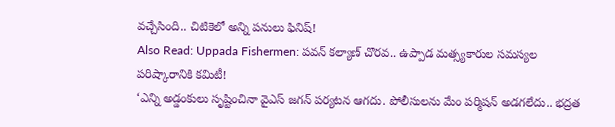వచ్చేసింది.. చిటికెలో అన్ని పనులు ఫినిష్!
Also Read: Uppada Fishermen: పవన్ కల్యాణ్ చొరవ.. ఉప్పాడ మత్స్యకారుల సమస్యల పరిష్కారానికి కమిటీ!
‘ఎన్ని అడ్డంకులు సృష్టించినా వైఎస్ జగన్ పర్యటన ఆగదు. పోలీసులను మేం పర్మిషన్ అడగలేదు.. భద్రత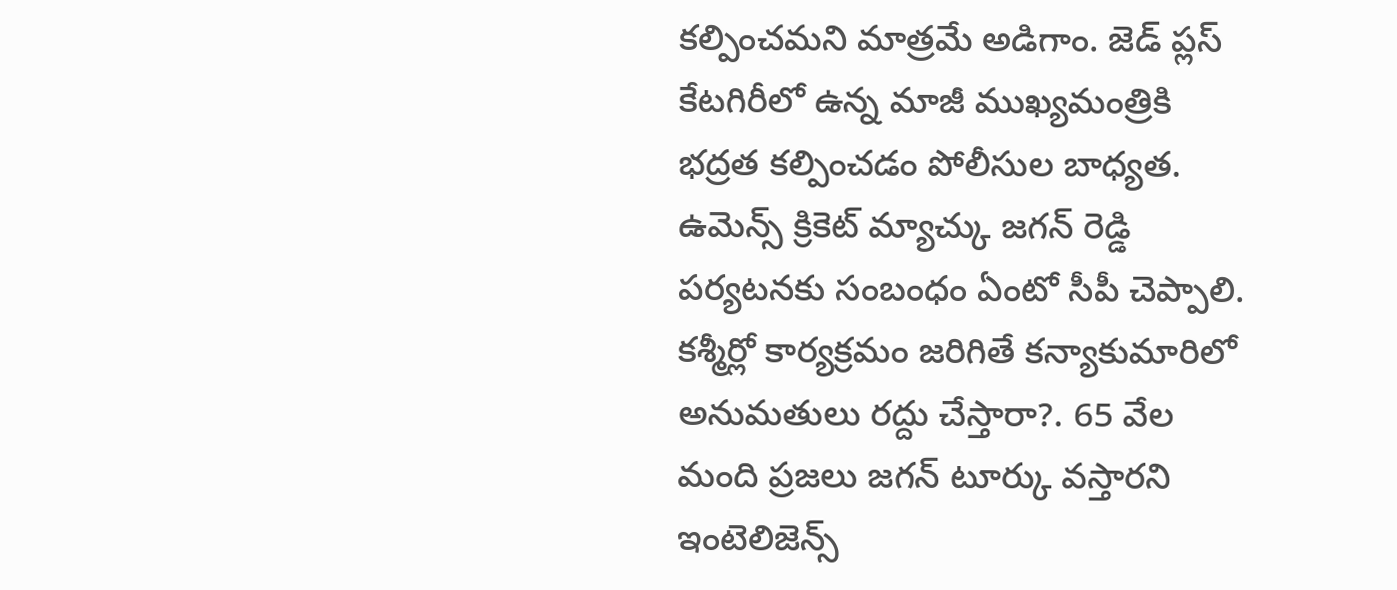కల్పించమని మాత్రమే అడిగాం. జెడ్ ప్లస్ కేటగిరీలో ఉన్న మాజీ ముఖ్యమంత్రికి భద్రత కల్పించడం పోలీసుల బాధ్యత. ఉమెన్స్ క్రికెట్ మ్యాచ్కు జగన్ రెడ్డి పర్యటనకు సంబంధం ఏంటో సీపీ చెప్పాలి. కశ్మీర్లో కార్యక్రమం జరిగితే కన్యాకుమారిలో అనుమతులు రద్దు చేస్తారా?. 65 వేల మంది ప్రజలు జగన్ టూర్కు వస్తారని ఇంటెలిజెన్స్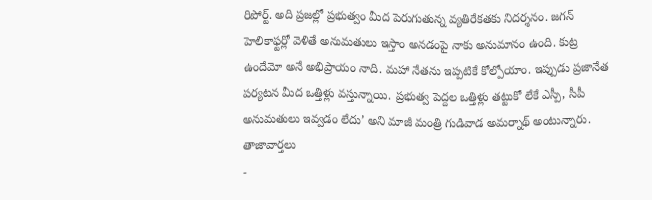రిపోర్ట్. అది ప్రజల్లో ప్రభుత్వం మీద పెరుగుతున్న వ్యతిరేకతకు నిదర్శనం. జగన్ హెలికాఫ్టర్లో వెళితే అనుమతులు ఇస్తాం అనడంపై నాకు అనుమానం ఉంది. కుట్ర ఉందేమో అనే అభిప్రాయం నాది. మహా నేతను ఇప్పటికే కోల్పోయాం. ఇప్పుడు ప్రజానేత పర్యటన మీద ఒత్తిళ్లు వస్తున్నాయి. ప్రభుత్వ పెద్దల ఒత్తిళ్లు తట్టుకో లేకే ఎస్పీ, సీపీ అనుమతులు ఇవ్వడం లేదు’ అని మాజీ మంత్రి గుడివాడ అమర్నాథ్ అంటున్నారు.
తాజావార్తలు
-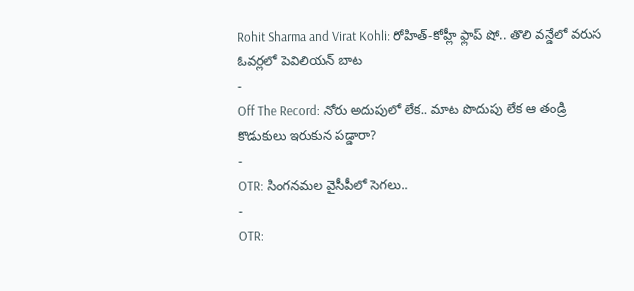Rohit Sharma and Virat Kohli: రోహిత్-కోహ్లీ ఫ్లాప్ షో.. తొలి వన్డేలో వరుస ఓవర్లలో పెవిలియన్ బాట
-
Off The Record: నోరు అదుపులో లేక.. మాట పొదుపు లేక ఆ తండ్రి కొడుకులు ఇరుకున పడ్డారా?
-
OTR: సింగనమల వైసీపీలో సెగలు..
-
OTR: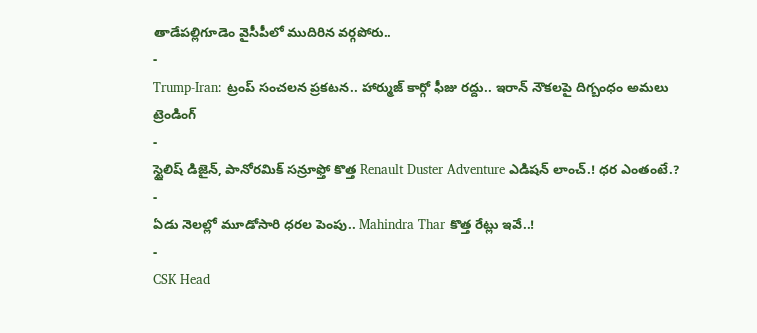తాడేపల్లిగూడెం వైసీపీలో ముదిరిన వర్గపోరు..
-
Trump-Iran: ట్రంప్ సంచలన ప్రకటన.. హార్ముజ్ కార్గో ఫీజు రద్దు.. ఇరాన్ నౌకలపై దిగ్బంధం అమలు
ట్రెండింగ్
-
స్టైలిష్ డిజైన్, పానోరమిక్ సన్రూఫ్తో కొత్త Renault Duster Adventure ఎడిషన్ లాంచ్.! ధర ఎంతంటే.?
-
ఏడు నెలల్లో మూడోసారి ధరల పెంపు.. Mahindra Thar కొత్త రేట్లు ఇవే..!
-
CSK Head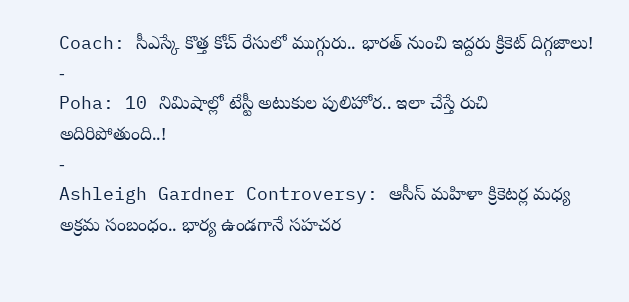Coach: సీఎస్కే కొత్త కోచ్ రేసులో ముగ్గురు.. భారత్ నుంచి ఇద్దరు క్రికెట్ దిగ్గజాలు!
-
Poha: 10 నిమిషాల్లో టేస్టీ అటుకుల పులిహోర.. ఇలా చేస్తే రుచి అదిరిపోతుంది..!
-
Ashleigh Gardner Controversy: ఆసీస్ మహిళా క్రికెటర్ల మధ్య అక్రమ సంబంధం.. భార్య ఉండగానే సహచర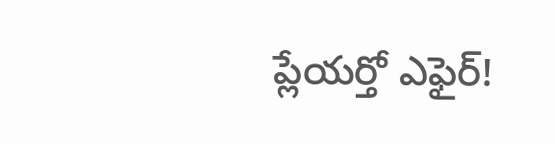ప్లేయర్తో ఎఫైర్!